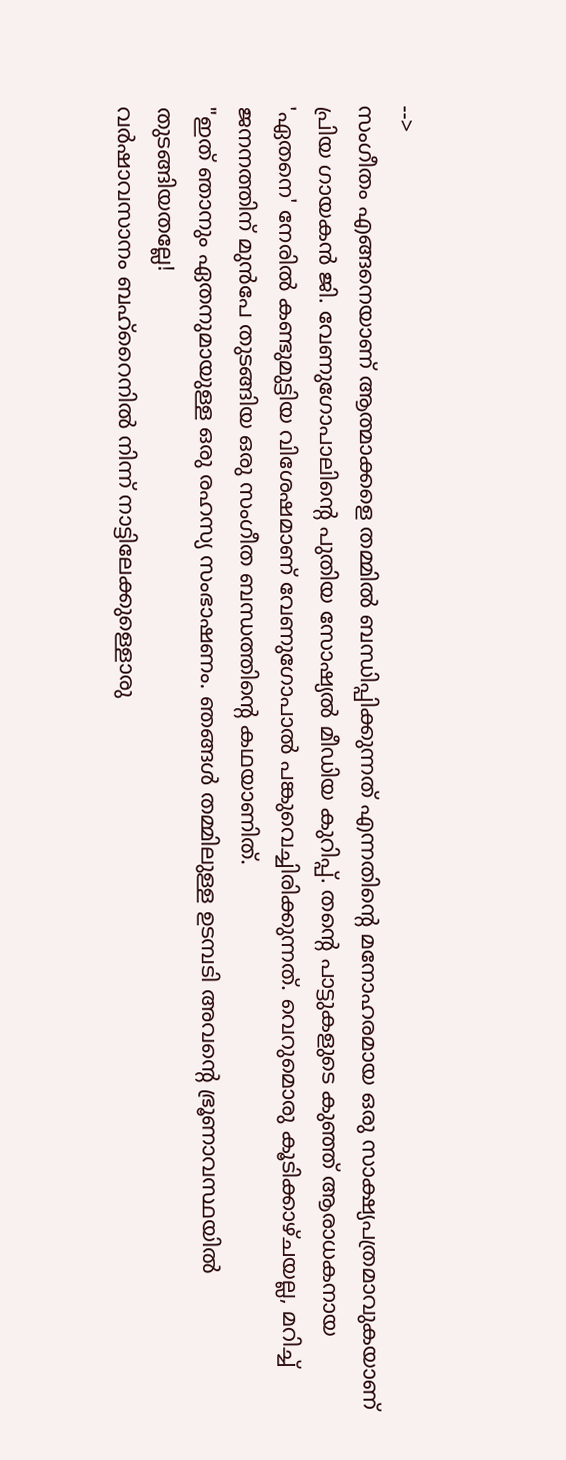-->
സംഗീതം എങ്ങനെയാണ് ആത്മാക്കളെ തമ്മിൽ ബന്ധിപ്പിക്കുന്നത് എന്നതിന്റെ മനോഹരമായ ഒരു സാക്ഷ്യപത്രമാവുകയാണ് പ്രിയ ഗായകൻ ജി. വേണുഗോപാലിന്റെ പുതിയ സോഷ്യൽ മീഡിയ കുറിപ്പ്. തന്റെ പാട്ടുകളുടെ കുഞ്ഞ് ആരാധകനായ 'ഏതനെ' നേരിൽ കണ്ടുമുട്ടിയ വിശേഷമാണ് വേണുഗോപാൽ പങ്കുവെച്ചിരിക്കുന്നത്. വെറുമൊരു കൂടിക്കാഴ്ചയല്ല, മറിച്ച് ജനനത്തിന് മുൻപേ തുടങ്ങിയ ഒരു സംഗീത ബന്ധത്തിന്റെ കഥയാണിത്.
"ഇത് ഞാനും ഏതനുമായുള്ള ഒരു രഹസ്യ സംഭാഷണം. ഞങ്ങൾ തമ്മിലുള്ള ഉടമ്പടി അവൻ്റെ ഭ്രൂണാവസ്ഥയിൽ തുടങ്ങിയതല്ലേ!
വർഷാവസാനം ബഹ്റൈനിൽ നിന്ന് നാട്ടിലേക്കുള്ളൊരു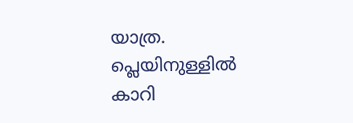യാത്ര. പ്ലെയിനുള്ളിൽ കാറി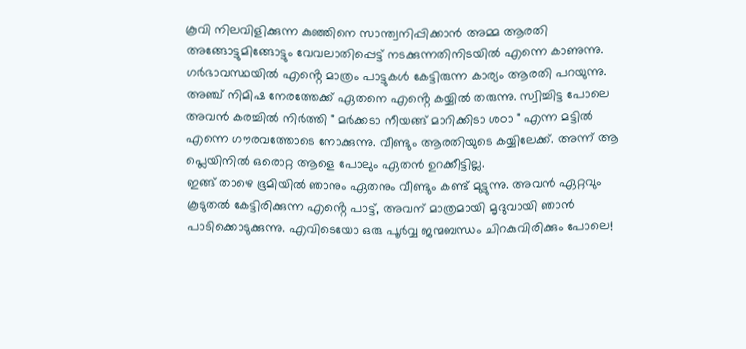കൂവി നിലവിളിക്കുന്ന കുഞ്ഞിനെ സാന്ത്വനിപ്പിക്കാൻ അമ്മ ആരതി അങ്ങോട്ടുമിങ്ങോട്ടും വേവലാതിപ്പെട്ട് നടക്കുന്നതിനിടയിൽ എന്നെ കാണുന്നു. ഗർഭാവസ്ഥയിൽ എൻ്റെ മാത്രം പാട്ടുകൾ കേട്ടിരുന്ന കാര്യം ആരതി പറയുന്നു. അഞ്ച് നിമിഷ നേരത്തേക്ക് ഏതനെ എൻ്റെ കയ്യിൽ തരുന്നു. സ്വിച്ചിട്ട പോലെ അവൻ കരച്ചിൽ നിർത്തി " മർക്കടാ നീയങ്ങ് മാറിക്കിടാ ശഠാ " എന്ന മട്ടിൽ എന്നെ ഗൗരവത്തോടെ നോക്കുന്നു. വീണ്ടും ആരതിയുടെ കയ്യിലേക്ക്. അന്ന് ആ പ്ലെയിനിൽ ഒരൊറ്റ ആളെ പോലും ഏതൻ ഉറക്കീട്ടില്ല.
ഇങ്ങ് താഴെ ഭൂമിയിൽ ഞാനും ഏതനും വീണ്ടും കണ്ട് മുട്ടുന്നു. അവൻ ഏറ്റവും കൂടുതൽ കേട്ടിരിക്കുന്ന എൻ്റെ പാട്ട്, അവന് മാത്രമായി മൃദുവായി ഞാൻ പാടിക്കൊടുക്കുന്നു. എവിടെയോ ഒരു പൂർവ്വ ജന്മബന്ധം ചിറകുവിരിക്കും പോലെ!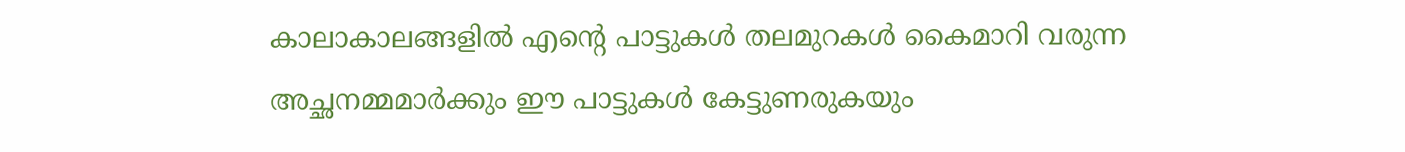കാലാകാലങ്ങളിൽ എൻ്റെ പാട്ടുകൾ തലമുറകൾ കൈമാറി വരുന്ന അച്ഛനമ്മമാർക്കും ഈ പാട്ടുകൾ കേട്ടുണരുകയും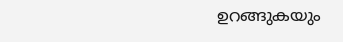ഉറങ്ങുകയും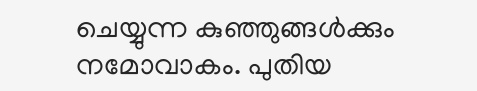ചെയ്യുന്ന കുഞ്ഞുങ്ങൾക്കും നമോവാകം. പുതിയ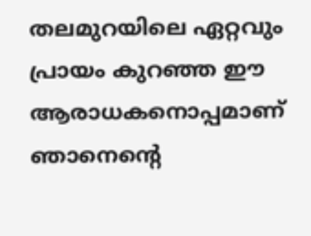തലമുറയിലെ ഏറ്റവും പ്രായം കുറഞ്ഞ ഈ ആരാധകനൊപ്പമാണ് ഞാനെന്റെ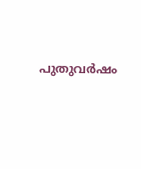പുതുവർഷം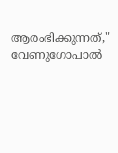ആരംഭിക്കുന്നത്," വേണുഗോപാൽ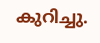കുറിച്ചു.